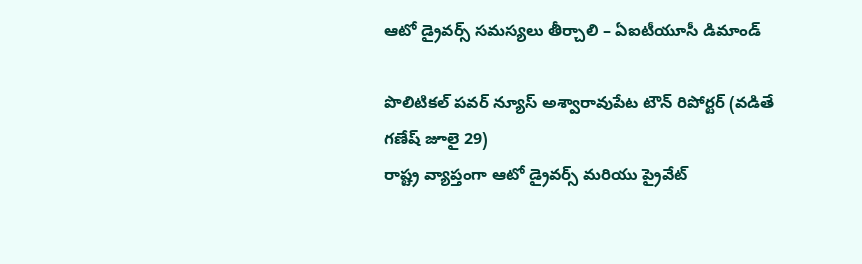ఆటో డ్రైవర్స్ సమస్యలు తీర్చాలి – ఏఐటీయూసీ డిమాండ్

పొలిటికల్ పవర్ న్యూస్ అశ్వారావుపేట టౌన్ రిపోర్టర్ (వడితే గణేష్ జూలై 29)
రాష్ట్ర వ్యాప్తంగా ఆటో డ్రైవర్స్ మరియు ప్రైవేట్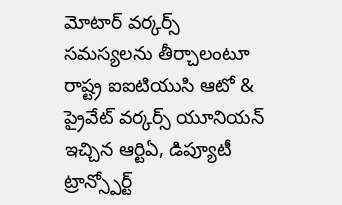మోటార్ వర్కర్స్ సమస్యలను తీర్చాలంటూ రాష్ట్ర ఐఐటియుసి ఆటో & ప్రైవేట్ వర్కర్స్ యూనియన్ ఇచ్చిన ఆర్టిఏ, డిప్యూటీ ట్రాన్స్పోర్ట్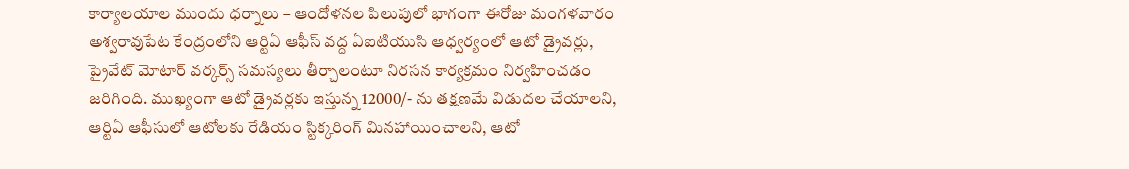కార్యాలయాల ముందు ధర్నాలు – ఆందోళనల పిలుపులో భాగంగా ఈరోజు మంగళవారం అశ్వరావుపేట కేంద్రంలోని ఆర్టిఏ ఆఫీస్ వద్ద ఏఐటియుసి ఆధ్వర్యంలో ఆటో డ్రైవర్లు, ప్రైవేట్ మోటార్ వర్కర్స్ సమస్యలు తీర్చాలంటూ నిరసన కార్యక్రమం నిర్వహించడం జరిగింది. ముఖ్యంగా ఆటో డ్రైవర్లకు ఇస్తున్న 12000/- ను తక్షణమే విడుదల చేయాలని, ఆర్టిఏ ఆఫీసులో ఆటోలకు రేడియం స్టిక్కరింగ్ మినహాయించాలని, ఆటో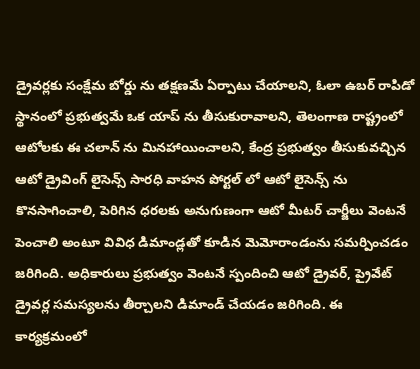డ్రైవర్లకు సంక్షేమ బోర్డు ను తక్షణమే ఏర్పాటు చేయాలని, ఓలా ఉబర్ రాపిడో స్థానంలో ప్రభుత్వమే ఒక యాప్ ను తీసుకురావాలని, తెలంగాణ రాష్ట్రంలో ఆటోలకు ఈ చలాన్ ను మినహాయించాలని, కేంద్ర ప్రభుత్వం తీసుకువచ్చిన ఆటో డ్రైవింగ్ లైసెన్స్ సారధి వాహన పోర్టల్ లో ఆటో లైసెన్స్ ను కొనసాగించాలి, పెరిగిన ధరలకు అనుగుణంగా ఆటో మీటర్ చార్జీలు వెంటనే పెంచాలి అంటూ వివిధ డిమాండ్లతో కూడిన మెమోరాండంను సమర్పించడం జరిగింది. అధికారులు ప్రభుత్వం వెంటనే స్పందించి ఆటో డ్రైవర్, ప్రైవేట్ డ్రైవర్ల సమస్యలను తీర్చాలని డిమాండ్ చేయడం జరిగింది. ఈ కార్యక్రమంలో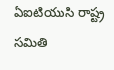ఏఐటియుసి రాష్ట్ర సమితి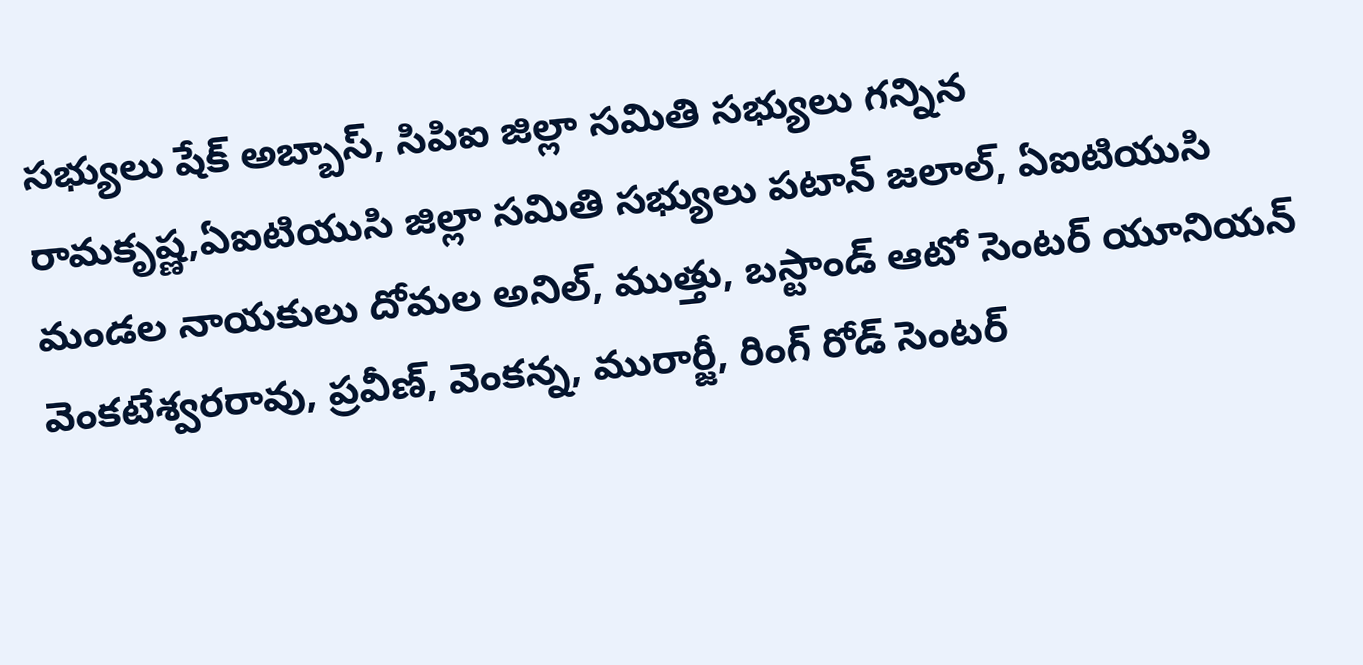సభ్యులు షేక్ అబ్బాస్, సిపిఐ జిల్లా సమితి సభ్యులు గన్నిన రామకృష్ణ,ఏఐటియుసి జిల్లా సమితి సభ్యులు పటాన్ జలాల్, ఏఐటియుసి మండల నాయకులు దోమల అనిల్, ముత్తు, బస్టాండ్ ఆటో సెంటర్ యూనియన్ వెంకటేశ్వరరావు, ప్రవీణ్, వెంకన్న, మురార్జీ, రింగ్ రోడ్ సెంటర్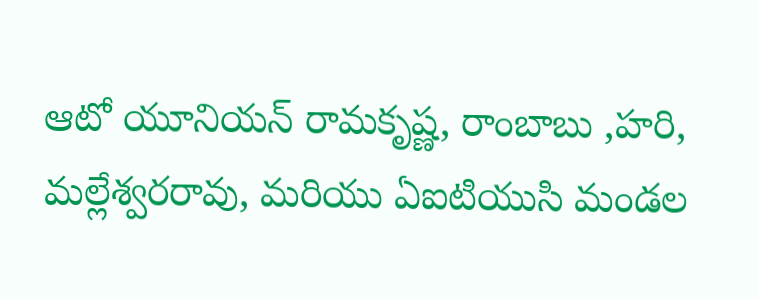ఆటో యూనియన్ రామకృష్ణ, రాంబాబు ,హరి, మల్లేశ్వరరావు, మరియు ఏఐటియుసి మండల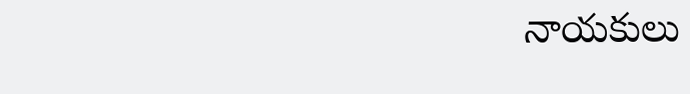నాయకులు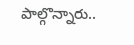పాల్గొన్నారు..